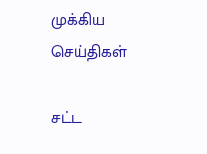முக்கிய செய்திகள்

சட்ட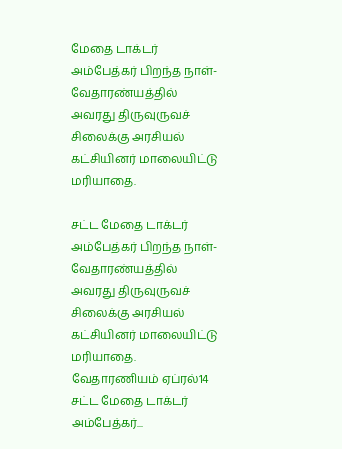மேதை டாக்டர் அம்பேத்கர் பிறந்த நாள்- வேதாரண்யத்தில் அவரது திருவுருவச் சிலைக்கு அரசியல் கட்சியினர் மாலையிட்டு மரியாதை.

சட்ட மேதை டாக்டர் அம்பேத்கர் பிறந்த நாள்- வேதாரண்யத்தில் அவரது திருவுருவச் சிலைக்கு அரசியல் கட்சியினர் மாலையிட்டு மரியாதை. வேதாரணியம் ஏப்ரல்14 சட்ட மேதை டாக்டர் அம்பேத்கர்...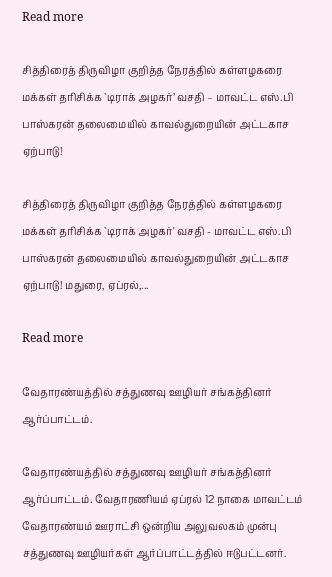Read more

சித்திரைத் திருவிழா குறித்த நேரத்தில் கள்ளழகரை மக்கள் தரிசிக்க `டிராக் அழகர்’ வசதி – மாவட்ட எஸ்.பி பாஸ்கரன் தலைமையில் காவல்துறையின் அட்டகாச ஏற்பாடு!

சித்திரைத் திருவிழா குறித்த நேரத்தில் கள்ளழகரை மக்கள் தரிசிக்க `டிராக் அழகர்' வசதி - மாவட்ட எஸ்.பி பாஸ்கரன் தலைமையில் காவல்துறையின் அட்டகாச ஏற்பாடு! மதுரை, ஏப்ரல்,...

Read more

வேதாரண்யத்தில் சத்துணவு ஊழியர் சங்கத்தினர் ஆர்ப்பாட்டம்.

வேதாரண்யத்தில் சத்துணவு ஊழியர் சங்கத்தினர் ஆர்ப்பாட்டம். வேதாரணியம் ஏப்ரல் 12 நாகை மாவட்டம் வேதாரண்யம் ஊராட்சி ஒன்றிய அலுவலகம் முன்பு சத்துணவு ஊழியர்கள் ஆர்ப்பாட்டத்தில் ஈடுபட்டனர்.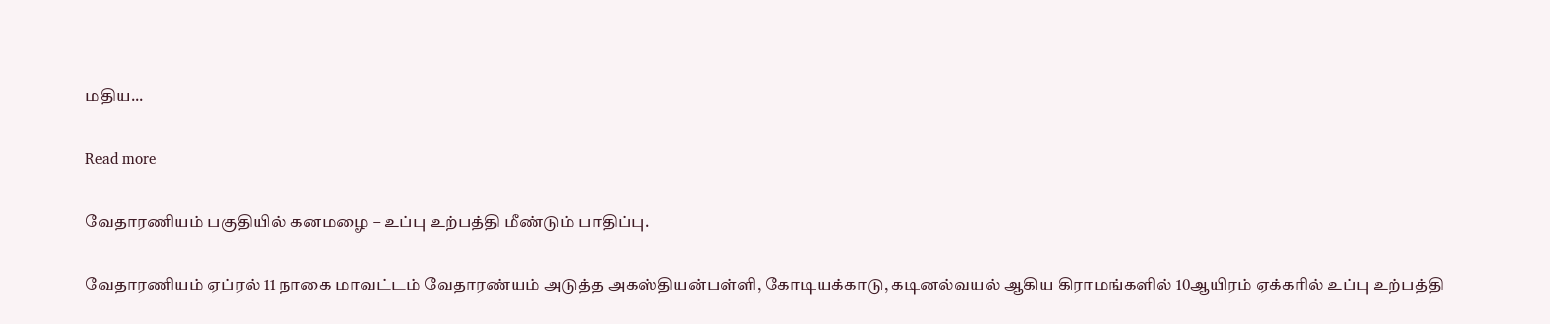மதிய...

Read more

வேதாரணியம் பகுதியில் கனமழை – உப்பு உற்பத்தி மீண்டும் பாதிப்பு.

வேதாரணியம் ஏப்ரல் 11 நாகை மாவட்டம் வேதாரண்யம் அடுத்த அகஸ்தியன்பள்ளி, கோடியக்காடு, கடினல்வயல் ஆகிய கிராமங்களில் 10ஆயிரம் ஏக்கரில் உப்பு உற்பத்தி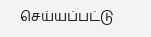செய்யப்பட்டு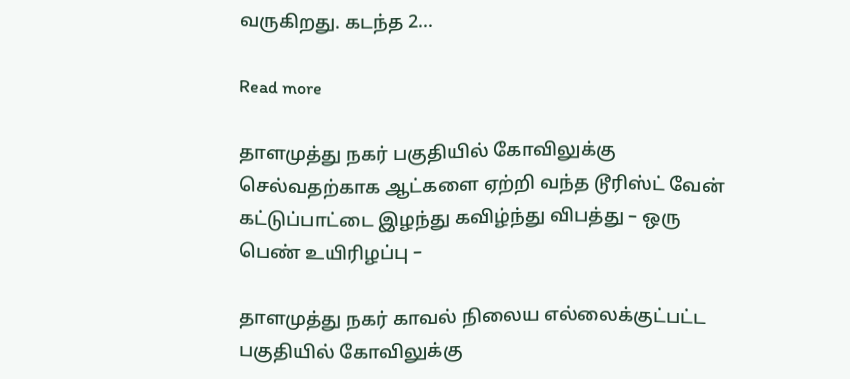வருகிறது. கடந்த 2...

Read more

தாளமுத்து நகர் பகுதியில் கோவிலுக்கு செல்வதற்காக ஆட்களை ஏற்றி வந்த டூரிஸ்ட் வேன் கட்டுப்பாட்டை இழந்து கவிழ்ந்து விபத்து – ஒரு பெண் உயிரிழப்பு –

தாளமுத்து நகர் காவல் நிலைய எல்லைக்குட்பட்ட பகுதியில் கோவிலுக்கு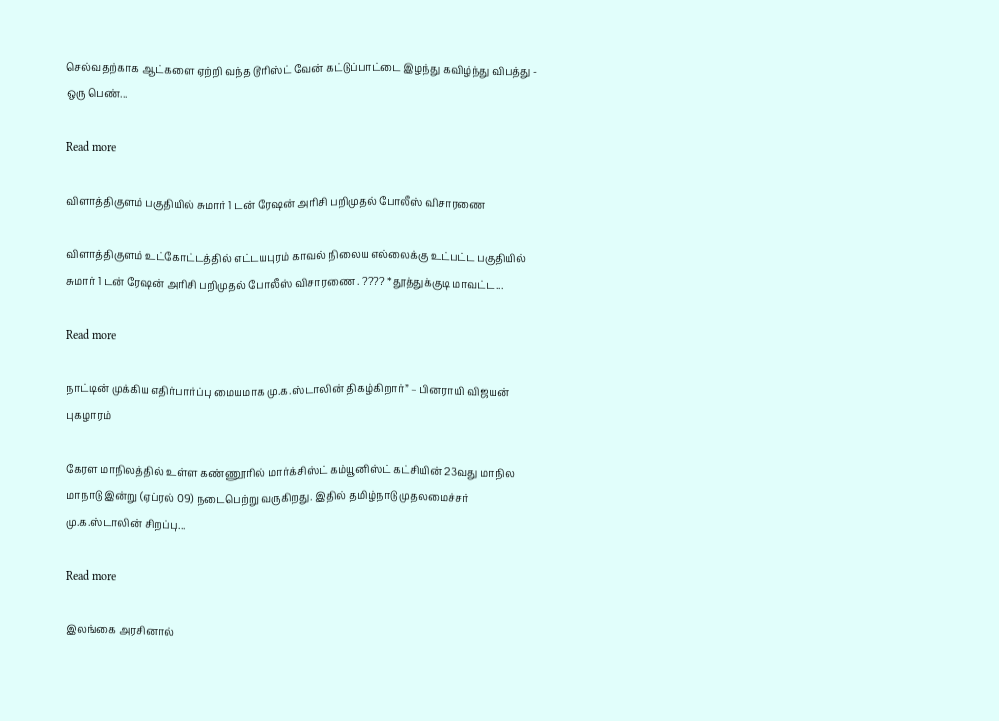செல்வதற்காக ஆட்களை ஏற்றி வந்த டூரிஸ்ட் வேன் கட்டுப்பாட்டை இழந்து கவிழ்ந்து விபத்து - ஒரு பெண்...

Read more

விளாத்திகுளம் பகுதியில் சுமார் 1 டன் ரேஷன் அரிசி பறிமுதல் போலீஸ் விசாரணை

விளாத்திகுளம் உட்கோட்டத்தில் எட்டயபுரம் காவல் நிலைய எல்லைக்கு உட்பட்ட பகுதியில் சுமார் 1 டன் ரேஷன் அரிசி பறிமுதல் போலீஸ் விசாரணை . ???? *தூத்துக்குடி மாவட்ட...

Read more

நாட்டின் முக்கிய எதிர்பார்ப்பு மையமாக மு.க.ஸ்டாலின் திகழ்கிறார்” – பினராயி விஜயன் புகழாரம்

கேரள மாநிலத்தில் உள்ள கண்ணூரில் மார்க்சிஸ்ட் கம்யூனிஸ்ட் கட்சியின் 23வது மாநில மாநாடு இன்று (ஏப்ரல் 09) நடைபெற்று வருகிறது. இதில் தமிழ்நாடு முதலமைச்சர் மு.க.ஸ்டாலின் சிறப்பு...

Read more

இலங்கை அரசினால்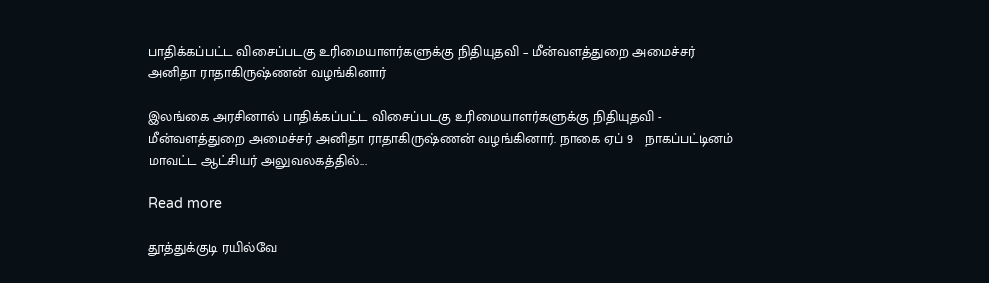பாதிக்கப்பட்ட விசைப்படகு உரிமையாளர்களுக்கு நிதியுதவி – மீன்வளத்துறை அமைச்சர் அனிதா ராதாகிருஷ்ணன் வழங்கினார்

இலங்கை அரசினால் பாதிக்கப்பட்ட விசைப்படகு உரிமையாளர்களுக்கு நிதியுதவி - மீன்வளத்துறை அமைச்சர் அனிதா ராதாகிருஷ்ணன் வழங்கினார். நாகை ஏப் 9   நாகப்பட்டினம் மாவட்ட ஆட்சியர் அலுவலகத்தில்...

Read more

தூத்துக்குடி ரயில்வே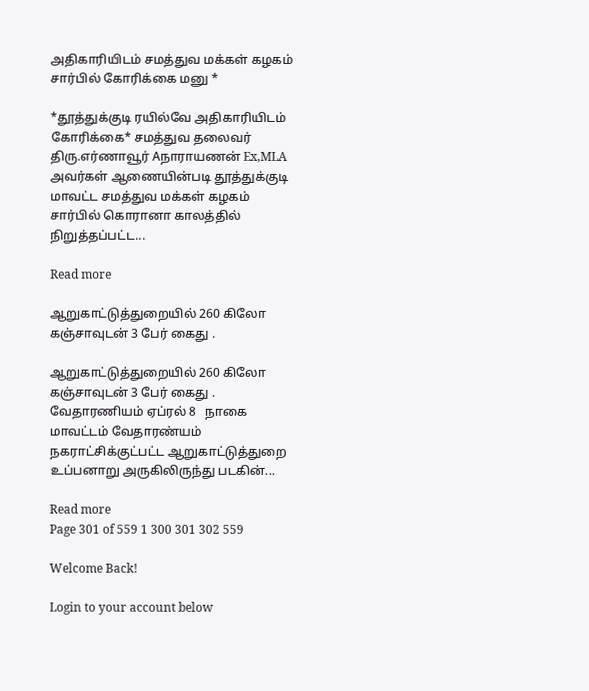அதிகாரியிடம் சமத்துவ மக்கள் கழகம் சார்பில் கோரிக்கை மனு *

*தூத்துக்குடி ரயில்வே அதிகாரியிடம் கோரிக்கை* சமத்துவ தலைவர் திரு.எர்ணாவூர் Aநாராயணன் Ex,MLA அவர்கள் ஆணையின்படி தூத்துக்குடி மாவட்ட சமத்துவ மக்கள் கழகம் சார்பில் கொரானா காலத்தில் நிறுத்தப்பட்ட...

Read more

ஆறுகாட்டுத்துறையில் 260 கிலோ கஞ்சாவுடன் 3 பேர் கைது .

ஆறுகாட்டுத்துறையில் 260 கிலோ கஞ்சாவுடன் 3 பேர் கைது . வேதாரணியம் ஏப்ரல் 8   நாகை மாவட்டம் வேதாரண்யம் நகராட்சிக்குட்பட்ட ஆறுகாட்டுத்துறை உப்பனாறு அருகிலிருந்து படகின்...

Read more
Page 301 of 559 1 300 301 302 559

Welcome Back!

Login to your account below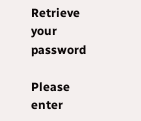Retrieve your password

Please enter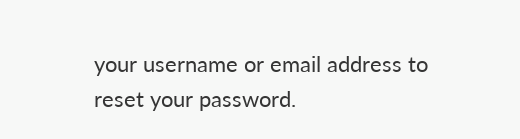your username or email address to reset your password.